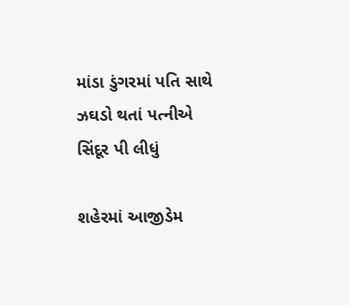માંડા ડુંગરમાં પતિ સાથે ઝઘડો થતાં પત્નીએ સિંદૂર પી લીધું

શહેરમાં આજીડેમ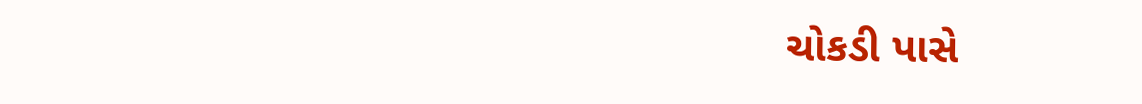ચોકડી પાસે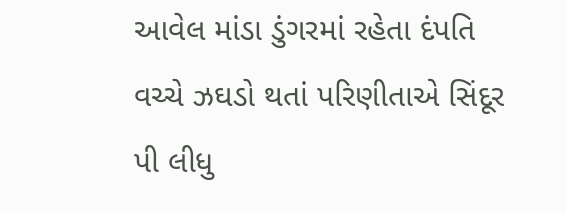આવેલ માંડા ડુંગરમાં રહેતા દંપતિ વચ્ચે ઝઘડો થતાં પરિણીતાએ સિંદૂર પી લીધુ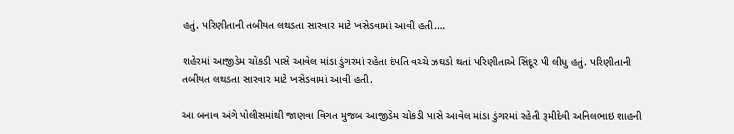હતું. પરિણીતાની તબીયત લથડતા સારવાર માટે ખસેડવામાં આવી હતી.…

શહેરમાં આજીડેમ ચોકડી પાસે આવેલ માંડા ડુંગરમાં રહેતા દંપતિ વચ્ચે ઝઘડો થતાં પરિણીતાએ સિંદૂર પી લીધુ હતું. પરિણીતાની તબીયત લથડતા સારવાર માટે ખસેડવામાં આવી હતી.

આ બનાવ અંગે પોલીસમાંથી જાણવા વિગત મુજબ આજીડેમ ચોકડી પાસે આવેલ માંડા ડુંગરમાં રહેતી રૂમીદેવી અનિલભાઇ શાહની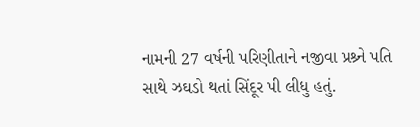નામની 27 વર્ષની પરિણીતાને નજીવા પ્રશ્ર્ને પતિ સાથે ઝઘડો થતાં સિંદૂર પી લીધુ હતું.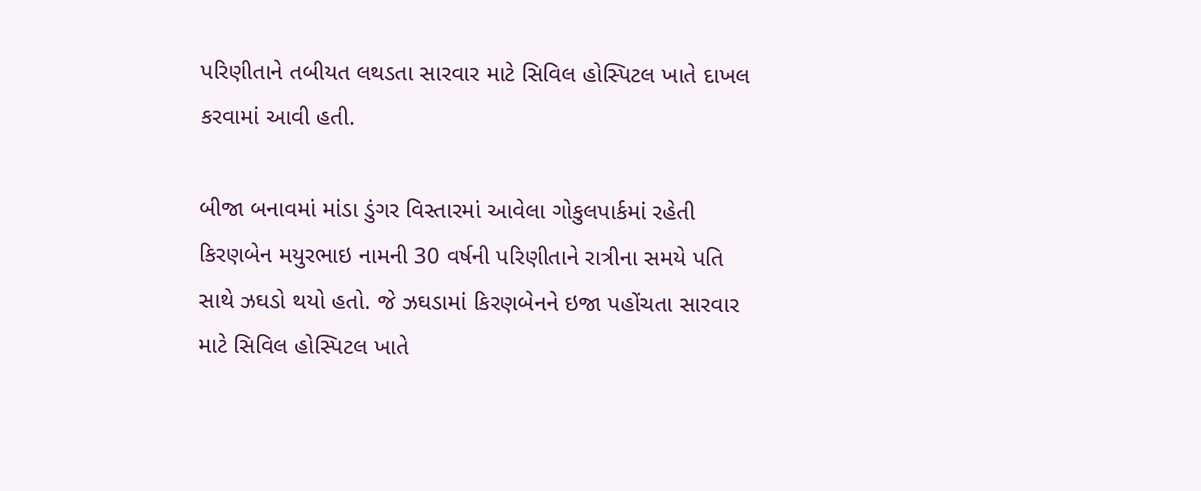પરિણીતાને તબીયત લથડતા સારવાર માટે સિવિલ હોસ્પિટલ ખાતે દાખલ કરવામાં આવી હતી.

બીજા બનાવમાં માંડા ડુંગર વિસ્તારમાં આવેલા ગોકુલપાર્કમાં રહેતી કિરણબેન મયુરભાઇ નામની 30 વર્ષની પરિણીતાને રાત્રીના સમયે પતિ સાથે ઝઘડો થયો હતો. જે ઝઘડામાં કિરણબેનને ઇજા પહોંચતા સારવાર માટે સિવિલ હોસ્પિટલ ખાતે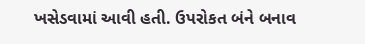ખસેડવામાં આવી હતી. ઉપરોકત બંને બનાવ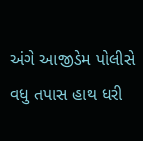અંગે આજીડેમ પોલીસે વધુ તપાસ હાથ ધરી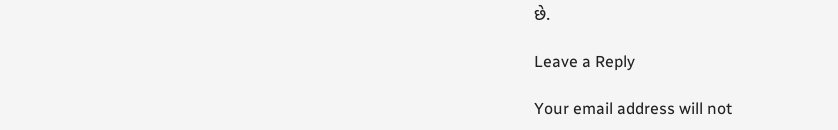છે.

Leave a Reply

Your email address will not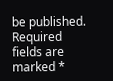be published. Required fields are marked *